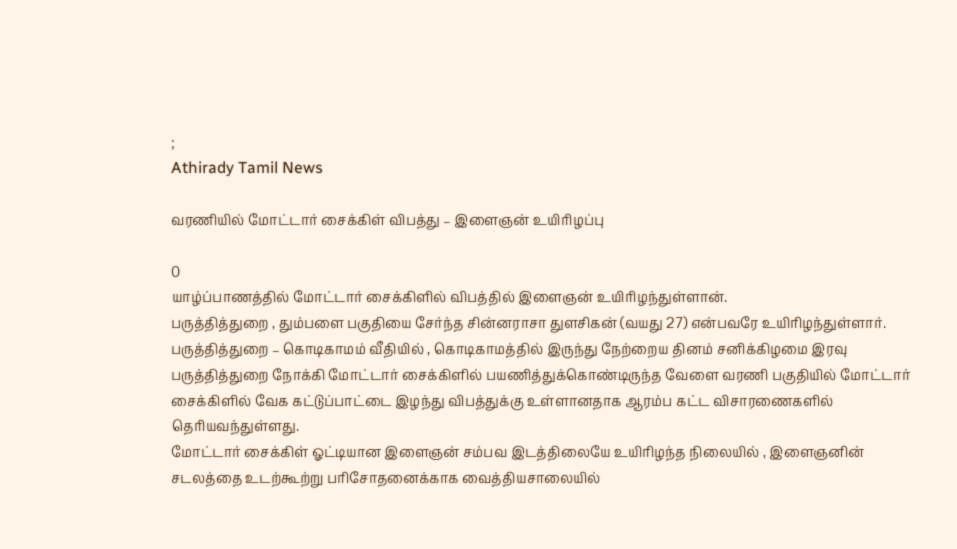;
Athirady Tamil News

வரணியில் மோட்டார் சைக்கிள் விபத்து – இளைஞன் உயிரிழப்பு

0
யாழ்ப்பாணத்தில் மோட்டார் சைக்கிளில் விபத்தில் இளைஞன் உயிரிழந்துள்ளான்.
பருத்தித்துறை , தும்பளை பகுதியை சேர்ந்த சின்னராசா துளசிகன் (வயது 27) என்பவரே உயிரிழந்துள்ளார்.
பருத்தித்துறை – கொடிகாமம் வீதியில் , கொடிகாமத்தில் இருந்து நேற்றைய தினம் சனிக்கிழமை இரவு பருத்தித்துறை நோக்கி மோட்டார் சைக்கிளில் பயணித்துக்கொண்டிருந்த வேளை வரணி பகுதியில் மோட்டார் சைக்கிளில் வேக கட்டுப்பாட்டை இழந்து விபத்துக்கு உள்ளானதாக ஆரம்ப கட்ட விசாரணைகளில் தெரியவந்துள்ளது.
மோட்டார் சைக்கிள் ஓட்டியான இளைஞன் சம்பவ இடத்திலையே உயிரிழந்த நிலையில் , இளைஞனின் சடலத்தை உடற்கூற்று பரிசோதனைக்காக வைத்தியசாலையில்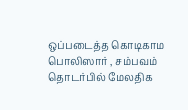ஒப்படைத்த கொடிகாம பொலிஸார் , சம்பவம் தொடர்பில் மேலதிக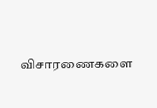விசாரணைகளை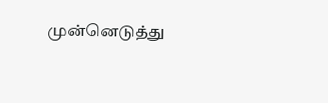முன்னெடுத்து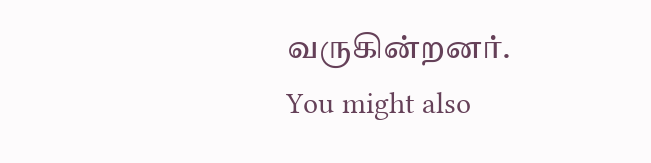வருகின்றனர்.
You might also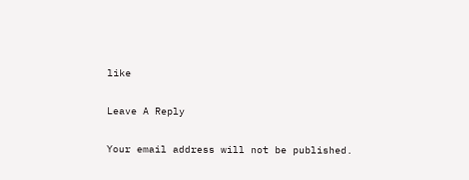like

Leave A Reply

Your email address will not be published.